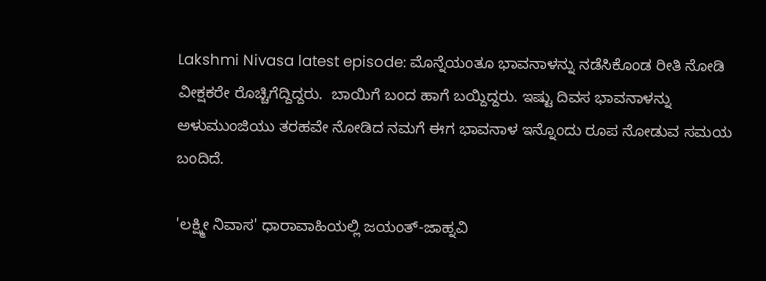Lakshmi Nivasa latest episode: ಮೊನ್ನೆಯಂತೂ ಭಾವನಾಳನ್ನು ನಡೆಸಿಕೊಂಡ ರೀತಿ ನೋಡಿ ವೀಕ್ಷಕರೇ ರೊಚ್ಚಿಗೆದ್ದಿದ್ದರು.  ಬಾಯಿಗೆ ಬಂದ ಹಾಗೆ ಬಯ್ದಿದ್ದರು. ಇಷ್ಟು ದಿವಸ ಭಾವನಾಳನ್ನು ಅಳುಮುಂಜಿಯು ತರಹವೇ ನೋಡಿದ ನಮಗೆ ಈಗ ಭಾವನಾಳ ಇನ್ನೊಂದು ರೂಪ ನೋಡುವ ಸಮಯ ಬಂದಿದೆ.

'ಲಕ್ಷ್ಮೀ ನಿವಾಸ' ಧಾರಾವಾಹಿಯಲ್ಲಿ ಜಯಂತ್-ಜಾಹ್ನವಿ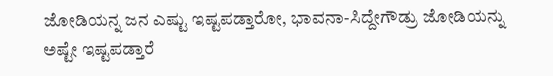ಜೋಡಿಯನ್ನ ಜನ ಎಷ್ಟು ಇಷ್ಟಪಡ್ತಾರೋ, ಭಾವನಾ-ಸಿದ್ದೇಗೌಡ್ರು ಜೋಡಿಯನ್ನು ಅಷ್ಟೇ ಇಷ್ಟಪಡ್ತಾರೆ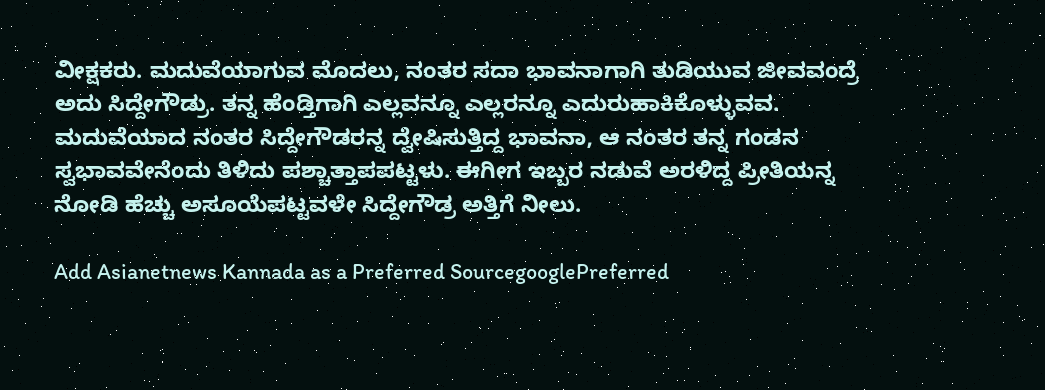ವೀಕ್ಷಕರು. ಮದುವೆಯಾಗುವ ಮೊದಲು, ನಂತರ ಸದಾ ಭಾವನಾಗಾಗಿ ತುಡಿಯುವ ಜೀವವಂದ್ರೆ ಅದು ಸಿದ್ದೇಗೌಡ್ರು. ತನ್ನ ಹೆಂಡ್ತಿಗಾಗಿ ಎಲ್ಲವನ್ನೂ ಎಲ್ಲರನ್ನೂ ಎದುರುಹಾಕಿಕೊಳ್ಳುವವ. ಮದುವೆಯಾದ ನಂತರ ಸಿದ್ದೇಗೌಡರನ್ನ ದ್ವೇಷಿಸುತ್ತಿದ್ದ ಭಾವನಾ, ಆ ನಂತರ ತನ್ನ ಗಂಡನ ಸ್ವಭಾವವೇನೆಂದು ತಿಳಿದು ಪಶ್ಚಾತ್ತಾಪಪಟ್ಟಳು. ಈಗೀಗ ಇಬ್ಬರ ನಡುವೆ ಅರಳಿದ್ದ ಪ್ರೀತಿಯನ್ನ ನೋಡಿ ಹೆಚ್ಚು ಅಸೂಯೆಪಟ್ಟವಳೇ ಸಿದ್ದೇಗೌಡ್ರ ಅತ್ತಿಗೆ ನೀಲು.

Add Asianetnews Kannada as a Preferred SourcegooglePreferred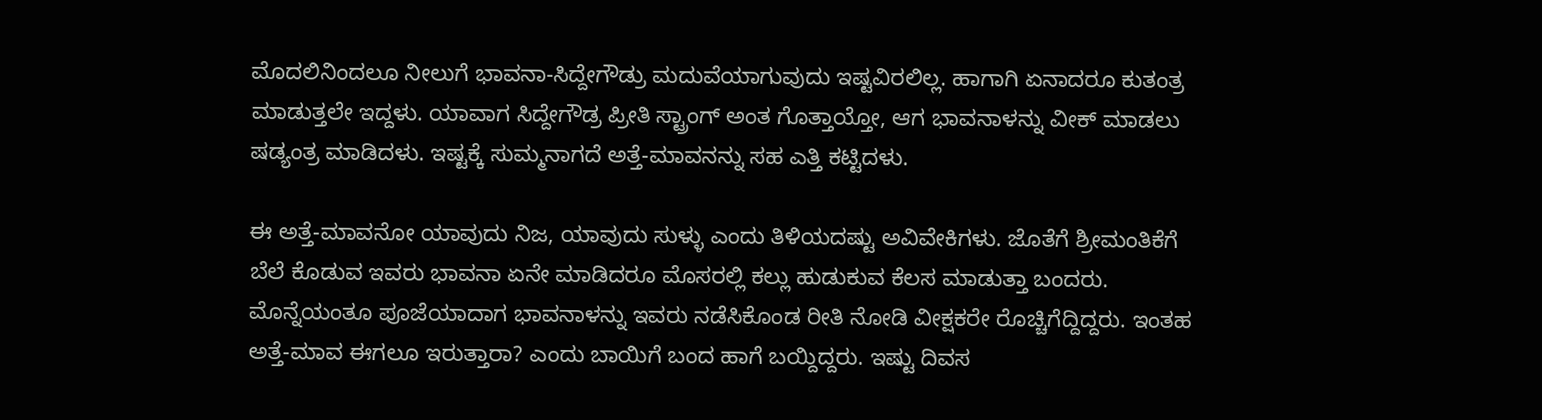ಮೊದಲಿನಿಂದಲೂ ನೀಲುಗೆ ಭಾವನಾ-ಸಿದ್ದೇಗೌಡ್ರು ಮದುವೆಯಾಗುವುದು ಇಷ್ಟವಿರಲಿಲ್ಲ. ಹಾಗಾಗಿ ಏನಾದರೂ ಕುತಂತ್ರ ಮಾಡುತ್ತಲೇ ಇದ್ದಳು. ಯಾವಾಗ ಸಿದ್ದೇಗೌಡ್ರ ಪ್ರೀತಿ ಸ್ಟ್ರಾಂಗ್ ಅಂತ ಗೊತ್ತಾಯ್ತೋ, ಆಗ ಭಾವನಾಳನ್ನು ವೀಕ್ ಮಾಡಲು ಷಡ್ಯಂತ್ರ ಮಾಡಿದಳು. ಇಷ್ಟಕ್ಕೆ ಸುಮ್ಮನಾಗದೆ ಅತ್ತೆ-ಮಾವನನ್ನು ಸಹ ಎತ್ತಿ ಕಟ್ಟಿದಳು.

ಈ ಅತ್ತೆ-ಮಾವನೋ ಯಾವುದು ನಿಜ, ಯಾವುದು ಸುಳ್ಳು ಎಂದು ತಿಳಿಯದಷ್ಟು ಅವಿವೇಕಿಗಳು. ಜೊತೆಗೆ ಶ್ರೀಮಂತಿಕೆಗೆ ಬೆಲೆ ಕೊಡುವ ಇವರು ಭಾವನಾ ಏನೇ ಮಾಡಿದರೂ ಮೊಸರಲ್ಲಿ ಕಲ್ಲು ಹುಡುಕುವ ಕೆಲಸ ಮಾಡುತ್ತಾ ಬಂದರು. ಮೊನ್ನೆಯಂತೂ ಪೂಜೆಯಾದಾಗ ಭಾವನಾಳನ್ನು ಇವರು ನಡೆಸಿಕೊಂಡ ರೀತಿ ನೋಡಿ ವೀಕ್ಷಕರೇ ರೊಚ್ಚಿಗೆದ್ದಿದ್ದರು. ಇಂತಹ ಅತ್ತೆ-ಮಾವ ಈಗಲೂ ಇರುತ್ತಾರಾ? ಎಂದು ಬಾಯಿಗೆ ಬಂದ ಹಾಗೆ ಬಯ್ದಿದ್ದರು. ಇಷ್ಟು ದಿವಸ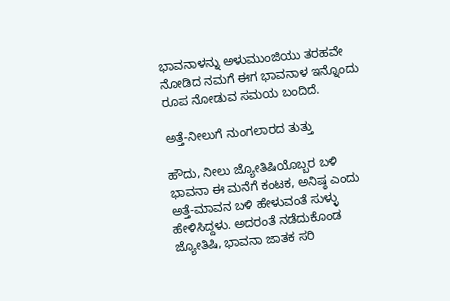ಭಾವನಾಳನ್ನು ಅಳುಮುಂಜಿಯು ತರಹವೇ ನೋಡಿದ ನಮಗೆ ಈಗ ಭಾವನಾಳ ಇನ್ನೊಂದು ರೂಪ ನೋಡುವ ಸಮಯ ಬಂದಿದೆ.

ಅತ್ತೆ-ನೀಲುಗೆ ನುಂಗಲಾರದ ತುತ್ತು

ಹೌದು, ನೀಲು ಜ್ಯೋತಿಷಿಯೊಬ್ಬರ ಬಳಿ ಭಾವನಾ ಈ ಮನೆಗೆ ಕಂಟಕ, ಅನಿಷ್ಠ ಎಂದು ಅತ್ತೆ-ಮಾವನ ಬಳಿ ಹೇಳುವಂತೆ ಸುಳ್ಳು ಹೇಳಿಸಿದ್ದಳು. ಅದರಂತೆ ನಡೆದುಕೊಂಡ ಜ್ಯೋತಿಷಿ, ಭಾವನಾ ಜಾತಕ ಸರಿ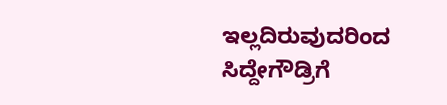ಇಲ್ಲದಿರುವುದರಿಂದ ಸಿದ್ದೇಗೌಡ್ರಿಗೆ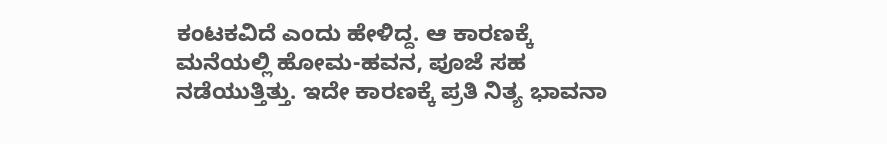ಕಂಟಕವಿದೆ ಎಂದು ಹೇಳಿದ್ದ. ಆ ಕಾರಣಕ್ಕೆ ಮನೆಯಲ್ಲಿ ಹೋಮ-ಹವನ, ಪೂಜೆ ಸಹ ನಡೆಯುತ್ತಿತ್ತು. ಇದೇ ಕಾರಣಕ್ಕೆ ಪ್ರತಿ ನಿತ್ಯ ಭಾವನಾ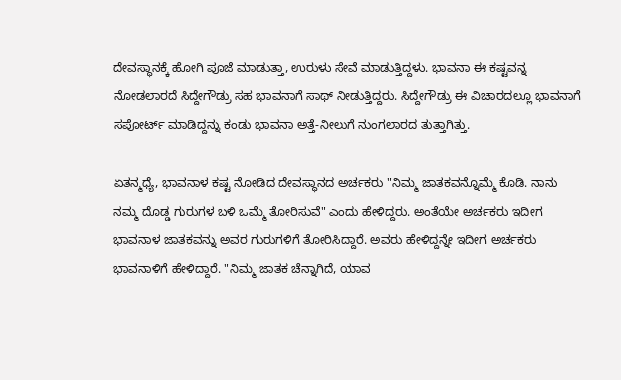ದೇವಸ್ಥಾನಕ್ಕೆ ಹೋಗಿ ಪೂಜೆ ಮಾಡುತ್ತಾ, ಉರುಳು ಸೇವೆ ಮಾಡುತ್ತಿದ್ದಳು. ಭಾವನಾ ಈ ಕಷ್ಟವನ್ನ ನೋಡಲಾರದೆ ಸಿದ್ದೇಗೌಡ್ರು ಸಹ ಭಾವನಾಗೆ ಸಾಥ್ ನೀಡುತ್ತಿದ್ದರು. ಸಿದ್ದೇಗೌಡ್ರು ಈ ವಿಚಾರದಲ್ಲೂ ಭಾವನಾಗೆ ಸಪೋರ್ಟ್ ಮಾಡಿದ್ದನ್ನು ಕಂಡು ಭಾವನಾ ಅತ್ತೆ-ನೀಲುಗೆ ನುಂಗಲಾರದ ತುತ್ತಾಗಿತ್ತು.

ಏತನ್ಮಧ್ಯೆ, ಭಾವನಾಳ ಕಷ್ಟ ನೋಡಿದ ದೇವಸ್ಥಾನದ ಅರ್ಚಕರು "ನಿಮ್ಮ ಜಾತಕವನ್ನೊಮ್ಮೆ ಕೊಡಿ. ನಾನು ನಮ್ಮ ದೊಡ್ಡ ಗುರುಗಳ ಬಳಿ ಒಮ್ಮೆ ತೋರಿಸುವೆ" ಎಂದು ಹೇಳಿದ್ದರು. ಅಂತೆಯೇ ಅರ್ಚಕರು ಇದೀಗ ಭಾವನಾಳ ಜಾತಕವನ್ನು ಅವರ ಗುರುಗಳಿಗೆ ತೋರಿಸಿದ್ದಾರೆ. ಅವರು ಹೇಳಿದ್ದನ್ನೇ ಇದೀಗ ಅರ್ಚಕರು ಭಾವನಾಳಿಗೆ ಹೇಳಿದ್ದಾರೆ. "ನಿಮ್ಮ ಜಾತಕ ಚೆನ್ನಾಗಿದೆ, ಯಾವ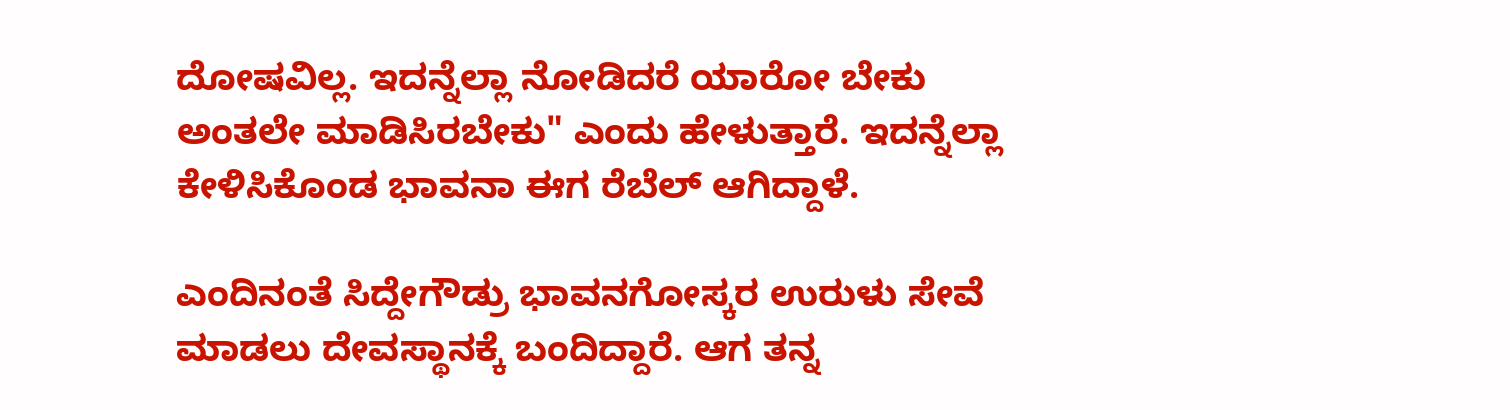ದೋಷವಿಲ್ಲ. ಇದನ್ನೆಲ್ಲಾ ನೋಡಿದರೆ ಯಾರೋ ಬೇಕು ಅಂತಲೇ ಮಾಡಿಸಿರಬೇಕು" ಎಂದು ಹೇಳುತ್ತಾರೆ. ಇದನ್ನೆಲ್ಲಾ ಕೇಳಿಸಿಕೊಂಡ ಭಾವನಾ ಈಗ ರೆಬೆಲ್ ಆಗಿದ್ದಾಳೆ.

ಎಂದಿನಂತೆ ಸಿದ್ದೇಗೌಡ್ರು ಭಾವನಗೋಸ್ಕರ ಉರುಳು ಸೇವೆ ಮಾಡಲು ದೇವಸ್ಥಾನಕ್ಕೆ ಬಂದಿದ್ದಾರೆ. ಆಗ ತನ್ನ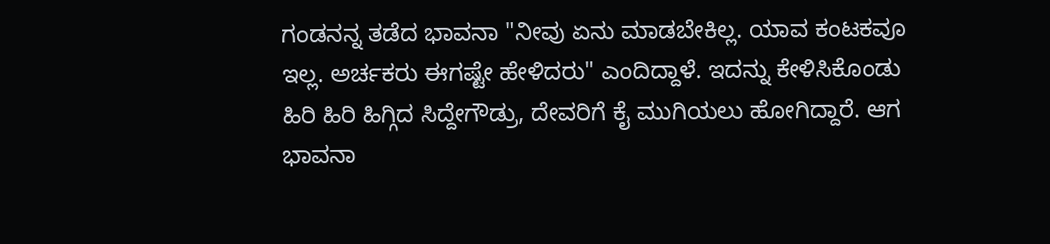ಗಂಡನನ್ನ ತಡೆದ ಭಾವನಾ "ನೀವು ಏನು ಮಾಡಬೇಕಿಲ್ಲ. ಯಾವ ಕಂಟಕವೂ ಇಲ್ಲ. ಅರ್ಚಕರು ಈಗಷ್ಟೇ ಹೇಳಿದರು" ಎಂದಿದ್ದಾಳೆ. ಇದನ್ನು ಕೇಳಿಸಿಕೊಂಡು ಹಿರಿ ಹಿರಿ ಹಿಗ್ಗಿದ ಸಿದ್ದೇಗೌಡ್ರು, ದೇವರಿಗೆ ಕೈ ಮುಗಿಯಲು ಹೋಗಿದ್ದಾರೆ. ಆಗ ಭಾವನಾ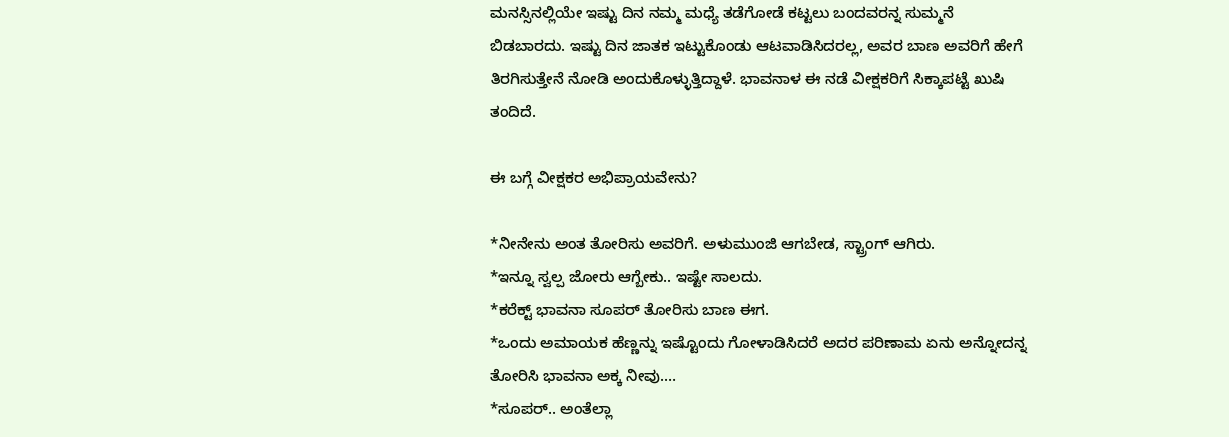ಮನಸ್ಸಿನಲ್ಲಿಯೇ ಇಷ್ಟು ದಿನ ನಮ್ಮ ಮಧ್ಯೆ ತಡೆಗೋಡೆ ಕಟ್ಟಲು ಬಂದವರನ್ನ ಸುಮ್ಮನೆ ಬಿಡಬಾರದು. ಇಷ್ಟು ದಿನ ಜಾತಕ ಇಟ್ಟುಕೊಂಡು ಆಟವಾಡಿಸಿದರಲ್ಲ, ಅವರ ಬಾಣ ಅವರಿಗೆ ಹೇಗೆ ತಿರಗಿಸುತ್ತೇನೆ ನೋಡಿ ಅಂದುಕೊಳ್ಳುತ್ತಿದ್ದಾಳೆ. ಭಾವನಾಳ ಈ ನಡೆ ವೀಕ್ಷಕರಿಗೆ ಸಿಕ್ಕಾಪಟ್ಟೆ ಖುಷಿ ತಂದಿದೆ.

ಈ ಬಗ್ಗೆ ವೀಕ್ಷಕರ ಅಭಿಪ್ರಾಯವೇನು?

*ನೀನೇನು ಅಂತ ತೋರಿಸು ಅವರಿಗೆ. ಅಳುಮುಂಜಿ ಆಗಬೇಡ, ಸ್ಟ್ರಾಂಗ್ ಆಗಿರು.
*ಇನ್ನೂ ಸ್ವಲ್ಪ ಜೋರು ಆಗ್ಬೇಕು.. ಇಷ್ಟೇ ಸಾಲದು.
*ಕರೆಕ್ಟ್ ಭಾವನಾ ಸೂಪರ್ ತೋರಿಸು ಬಾಣ ಈಗ.
*ಒಂದು ಅಮಾಯಕ ಹೆಣ್ಣನ್ನು ಇಷ್ಟೊಂದು ಗೋಳಾಡಿಸಿದರೆ ಅದರ ಪರಿಣಾಮ ಏನು ಅನ್ನೋದನ್ನ ತೋರಿಸಿ ಭಾವನಾ ಅಕ್ಕ ನೀವು.…
*ಸೂಪರ್.. ಅಂತೆಲ್ಲಾ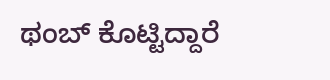ಥಂಬ್ ಕೊಟ್ಟಿದ್ದಾರೆ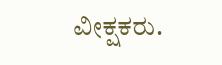ವೀಕ್ಷಕರು.